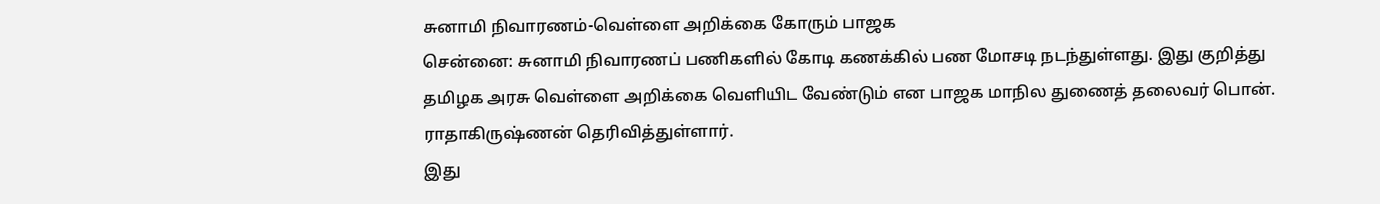சுனாமி நிவாரணம்-வெள்ளை அறிக்கை கோரும் பாஜக
சென்னை: சுனாமி நிவாரணப் பணிகளில் கோடி கணக்கில் பண மோசடி நடந்துள்ளது. இது குறித்து தமிழக அரசு வெள்ளை அறிக்கை வெளியிட வேண்டும் என பாஜக மாநில துணைத் தலைவர் பொன். ராதாகிருஷ்ணன் தெரிவித்துள்ளார்.
இது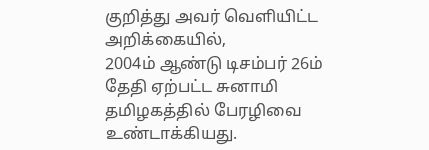குறித்து அவர் வெளியிட்ட அறிக்கையில்,
2004ம் ஆண்டு டிசம்பர் 26ம் தேதி ஏற்பட்ட சுனாமி தமிழகத்தில் பேரழிவை உண்டாக்கியது.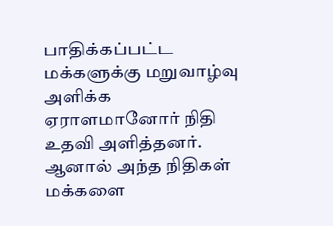பாதிக்கப்பட்ட மக்களுக்கு மறுவாழ்வு அளிக்க ஏராளமானோர் நிதி உதவி அளித்தனர். ஆனால் அந்த நிதிகள் மக்களை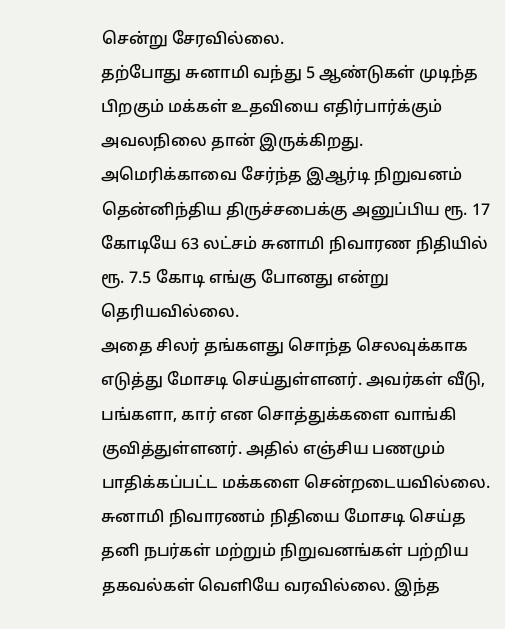சென்று சேரவில்லை.
தற்போது சுனாமி வந்து 5 ஆண்டுகள் முடிந்த பிறகும் மக்கள் உதவியை எதிர்பார்க்கும் அவலநிலை தான் இருக்கிறது.
அமெரிக்காவை சேர்ந்த இஆர்டி நிறுவனம் தென்னிந்திய திருச்சபைக்கு அனுப்பிய ரூ. 17 கோடியே 63 லட்சம் சுனாமி நிவாரண நிதியில் ரூ. 7.5 கோடி எங்கு போனது என்று தெரியவில்லை.
அதை சிலர் தங்களது சொந்த செலவுக்காக எடுத்து மோசடி செய்துள்ளனர். அவர்கள் வீடு, பங்களா, கார் என சொத்துக்களை வாங்கி குவித்துள்ளனர். அதில் எஞ்சிய பணமும் பாதிக்கப்பட்ட மக்களை சென்றடையவில்லை.
சுனாமி நிவாரணம் நிதியை மோசடி செய்த தனி நபர்கள் மற்றும் நிறுவனங்கள் பற்றிய தகவல்கள் வெளியே வரவில்லை. இந்த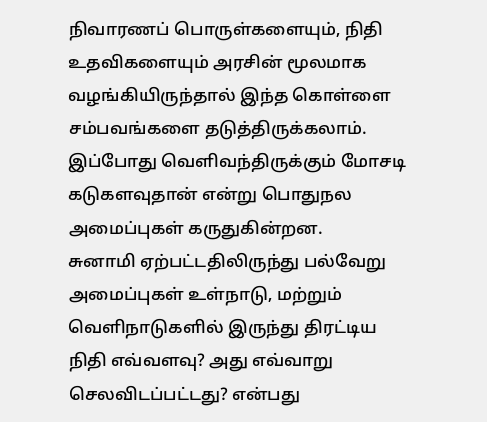நிவாரணப் பொருள்களையும், நிதி உதவிகளையும் அரசின் மூலமாக வழங்கியிருந்தால் இந்த கொள்ளை சம்பவங்களை தடுத்திருக்கலாம்.
இப்போது வெளிவந்திருக்கும் மோசடி கடுகளவுதான் என்று பொதுநல அமைப்புகள் கருதுகின்றன.
சுனாமி ஏற்பட்டதிலிருந்து பல்வேறு அமைப்புகள் உள்நாடு, மற்றும் வெளிநாடுகளில் இருந்து திரட்டிய நிதி எவ்வளவு? அது எவ்வாறு செலவிடப்பட்டது? என்பது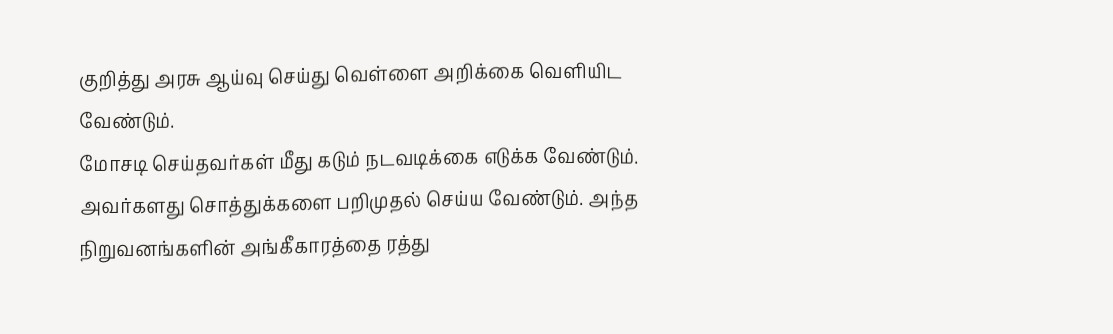குறித்து அரசு ஆய்வு செய்து வெள்ளை அறிக்கை வெளியிட வேண்டும்.
மோசடி செய்தவர்கள் மீது கடும் நடவடிக்கை எடுக்க வேண்டும். அவர்களது சொத்துக்களை பறிமுதல் செய்ய வேண்டும். அந்த நிறுவனங்களின் அங்கீகாரத்தை ரத்து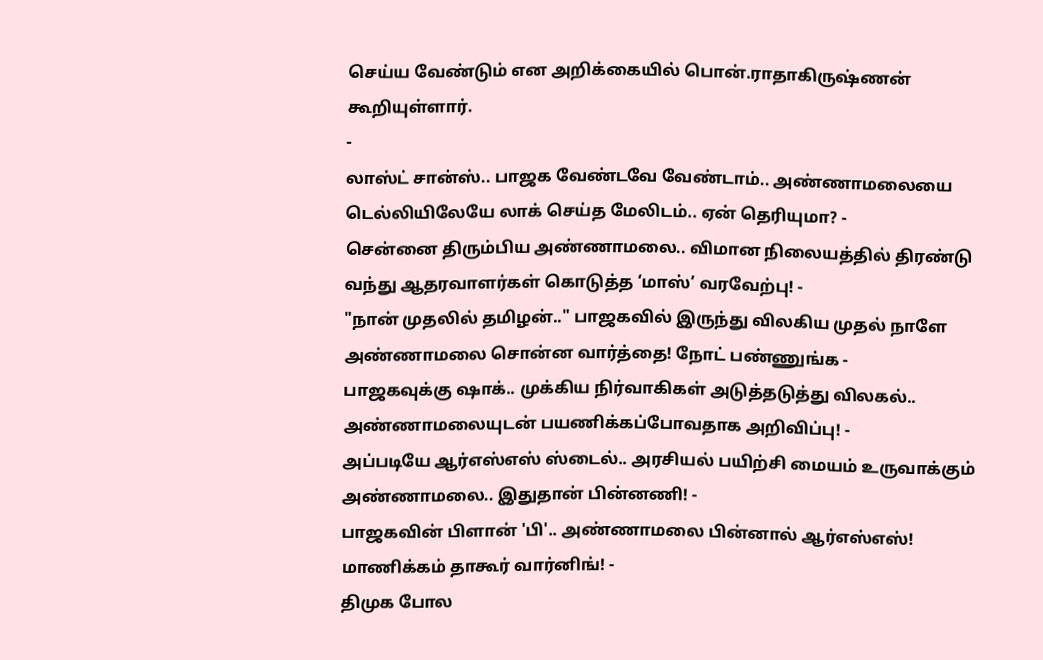செய்ய வேண்டும் என அறிக்கையில் பொன்.ராதாகிருஷ்ணன் கூறியுள்ளார்.
-
லாஸ்ட் சான்ஸ்.. பாஜக வேண்டவே வேண்டாம்.. அண்ணாமலையை டெல்லியிலேயே லாக் செய்த மேலிடம்.. ஏன் தெரியுமா? -
சென்னை திரும்பிய அண்ணாமலை.. விமான நிலையத்தில் திரண்டு வந்து ஆதரவாளர்கள் கொடுத்த ‘மாஸ்’ வரவேற்பு! -
"நான் முதலில் தமிழன்.." பாஜகவில் இருந்து விலகிய முதல் நாளே அண்ணாமலை சொன்ன வார்த்தை! நோட் பண்ணுங்க -
பாஜகவுக்கு ஷாக்.. முக்கிய நிர்வாகிகள் அடுத்தடுத்து விலகல்.. அண்ணாமலையுடன் பயணிக்கப்போவதாக அறிவிப்பு! -
அப்படியே ஆர்எஸ்எஸ் ஸ்டைல்.. அரசியல் பயிற்சி மையம் உருவாக்கும் அண்ணாமலை.. இதுதான் பின்னணி! -
பாஜகவின் பிளான் 'பி'.. அண்ணாமலை பின்னால் ஆர்எஸ்எஸ்! மாணிக்கம் தாகூர் வார்னிங்! -
திமுக போல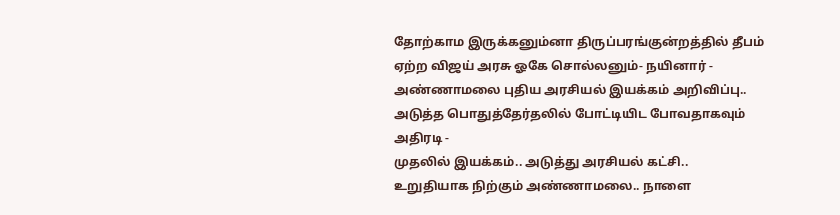தோற்காம இருக்கனும்னா திருப்பரங்குன்றத்தில் தீபம் ஏற்ற விஜய் அரசு ஓகே சொல்லனும்- நயினார் -
அண்ணாமலை புதிய அரசியல் இயக்கம் அறிவிப்பு.. அடுத்த பொதுத்தேர்தலில் போட்டியிட போவதாகவும் அதிரடி -
முதலில் இயக்கம்.. அடுத்து அரசியல் கட்சி.. உறுதியாக நிற்கும் அண்ணாமலை.. நாளை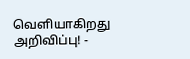வெளியாகிறது அறிவிப்பு! -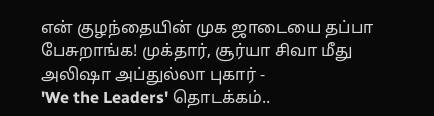என் குழந்தையின் முக ஜாடையை தப்பா பேசுறாங்க! முக்தார், சூர்யா சிவா மீது அலிஷா அப்துல்லா புகார் -
'We the Leaders' தொடக்கம்..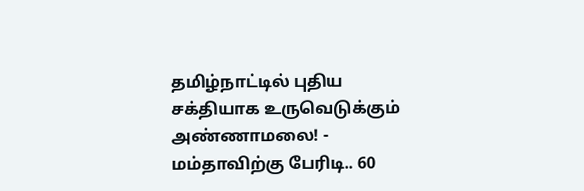தமிழ்நாட்டில் புதிய சக்தியாக உருவெடுக்கும் அண்ணாமலை! -
மம்தாவிற்கு பேரிடி.. 60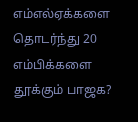எம்எல்ஏக்களை தொடர்ந்து 20 எம்பிக்களை தூக்கும் பாஜக?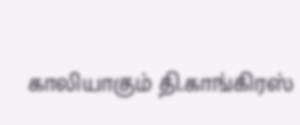காலியாகும் தி.காங்கிரஸ்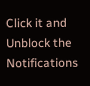Click it and Unblock the Notifications